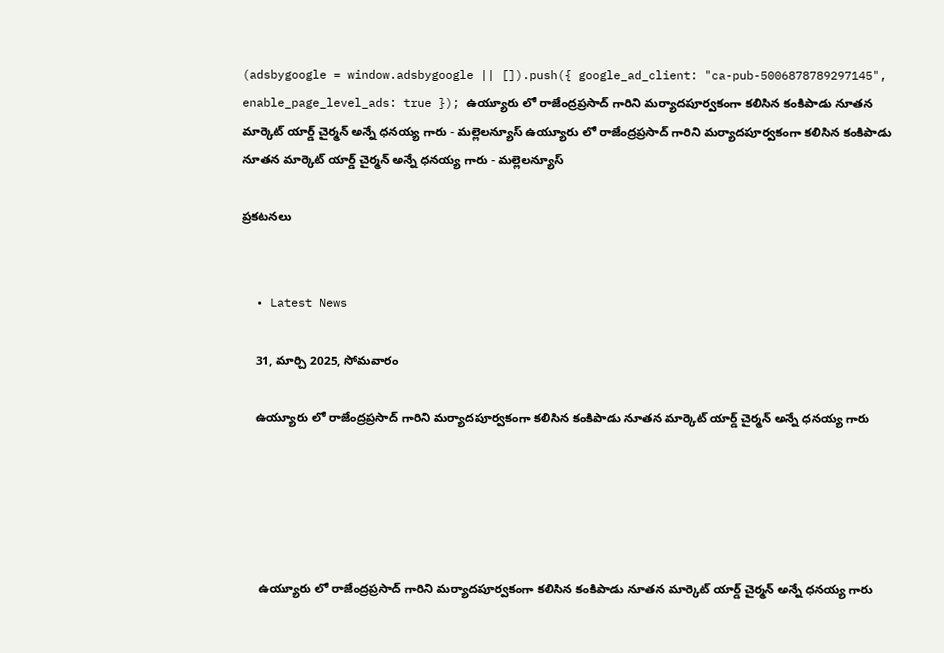(adsbygoogle = window.adsbygoogle || []).push({ google_ad_client: "ca-pub-5006878789297145", enable_page_level_ads: true }); ఉయ్యూరు లో రాజేంద్రప్రసాద్ గారిని మర్యాదపూర్వకంగా కలిసిన కంకిపాడు నూతన మార్కెట్ యార్డ్ చైర్మన్ అన్నే ధనయ్య గారు - మల్లెలన్యూస్ ఉయ్యూరు లో రాజేంద్రప్రసాద్ గారిని మర్యాదపూర్వకంగా కలిసిన కంకిపాడు నూతన మార్కెట్ యార్డ్ చైర్మన్ అన్నే ధనయ్య గారు - మల్లెలన్యూస్

ప్రకటనలు


  • Latest News

    31, మార్చి 2025, సోమవారం

    ఉయ్యూరు లో రాజేంద్రప్రసాద్ గారిని మర్యాదపూర్వకంగా కలిసిన కంకిపాడు నూతన మార్కెట్ యార్డ్ చైర్మన్ అన్నే ధనయ్య గారు





     ఉయ్యూరు లో రాజేంద్రప్రసాద్ గారిని మర్యాదపూర్వకంగా కలిసిన కంకిపాడు నూతన మార్కెట్ యార్డ్ చైర్మన్ అన్నే ధనయ్య గారు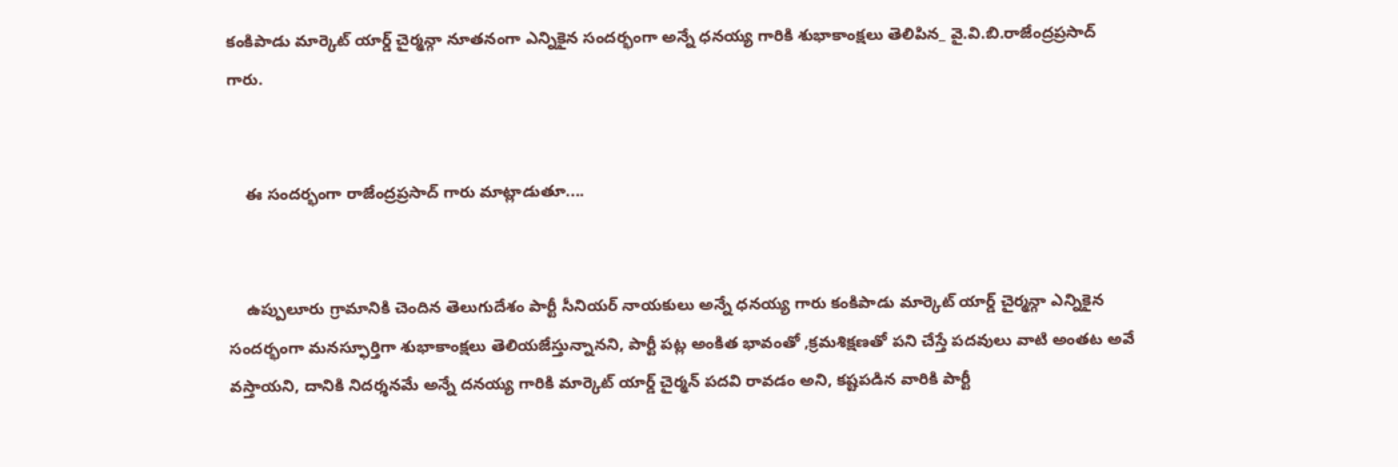కంకిపాడు మార్కెట్ యార్డ్ చైర్మన్గా నూతనంగా ఎన్నికైన సందర్భంగా అన్నే ధనయ్య గారికి శుభాకాంక్షలు తెలిపిన_ వై.వి.బి.రాజేంద్రప్రసాద్ గారు.


    ఈ సందర్భంగా రాజేంద్రప్రసాద్ గారు మాట్లాడుతూ....


    ఉప్పులూరు గ్రామానికి చెందిన తెలుగుదేశం పార్టీ సీనియర్ నాయకులు అన్నే ధనయ్య గారు కంకిపాడు మార్కెట్ యార్డ్ చైర్మన్గా ఎన్నికైన సందర్భంగా మనస్ఫూర్తిగా శుభాకాంక్షలు తెలియజేస్తున్నానని, పార్టీ పట్ల అంకిత భావంతో ,క్రమశిక్షణతో పని చేస్తే పదవులు వాటి అంతట అవే వస్తాయని, దానికి నిదర్శనమే అన్నే దనయ్య గారికి మార్కెట్ యార్డ్ చైర్మన్ పదవి రావడం అని, కష్టపడిన వారికి పార్టీ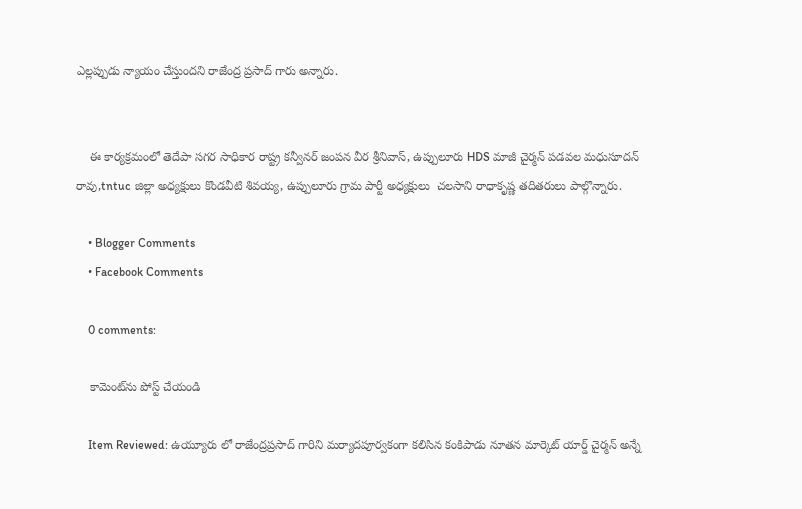ఎల్లప్పుడు న్యాయం చేస్తుందని రాజేంద్ర ప్రసాద్ గారు అన్నారు.


    ఈ కార్యక్రమంలో తెదేపా సగర సాధికార రాష్ట్ర కన్వీనర్ జంపన వీర శ్రీనివాస్, ఉప్పులూరు HDS మాజీ చైర్మన్ పడవల మధుసూదన్ రావు,tntuc జిల్లా అధ్యక్షులు కొండవీటి శివయ్య, ఉప్పులూరు గ్రామ పార్టీ అధ్యక్షులు  చలసాని రాధాకృష్ణ తదితరులు పాల్గొన్నారు.

    • Blogger Comments
    • Facebook Comments

    0 comments:

    కామెంట్‌ను పోస్ట్ చేయండి

    Item Reviewed: ఉయ్యూరు లో రాజేంద్రప్రసాద్ గారిని మర్యాదపూర్వకంగా కలిసిన కంకిపాడు నూతన మార్కెట్ యార్డ్ చైర్మన్ అన్నే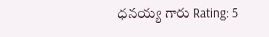ధనయ్య గారు Rating: 5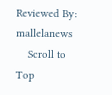Reviewed By: mallelanews
    Scroll to Top